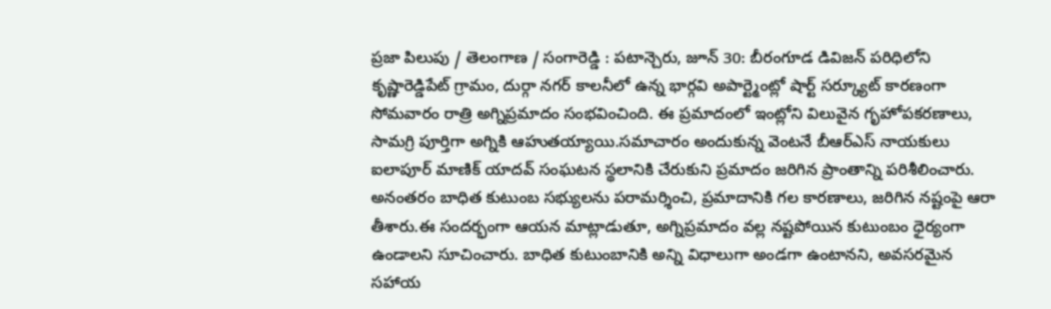ప్రజా పిలుపు / తెలంగాణ / సంగారెడ్డి : పటాన్చెరు, జూన్ 30: బీరంగూడ డివిజన్ పరిధిలోని కృష్ణారెడ్డిపేట్ గ్రామం, దుర్గా నగర్ కాలనీలో ఉన్న భార్గవి అపార్ట్మెంట్లో షార్ట్ సర్క్యూట్ కారణంగా సోమవారం రాత్రి అగ్నిప్రమాదం సంభవించింది. ఈ ప్రమాదంలో ఇంట్లోని విలువైన గృహోపకరణాలు, సామగ్రి పూర్తిగా అగ్నికి ఆహుతయ్యాయి.సమాచారం అందుకున్న వెంటనే బీఆర్ఎస్ నాయకులు ఐలాపూర్ మాణిక్ యాదవ్ సంఘటన స్థలానికి చేరుకుని ప్రమాదం జరిగిన ప్రాంతాన్ని పరిశీలించారు. అనంతరం బాధిత కుటుంబ సభ్యులను పరామర్శించి, ప్రమాదానికి గల కారణాలు, జరిగిన నష్టంపై ఆరా తీశారు.ఈ సందర్భంగా ఆయన మాట్లాడుతూ, అగ్నిప్రమాదం వల్ల నష్టపోయిన కుటుంబం ధైర్యంగా ఉండాలని సూచించారు. బాధిత కుటుంబానికి అన్ని విధాలుగా అండగా ఉంటానని, అవసరమైన సహాయ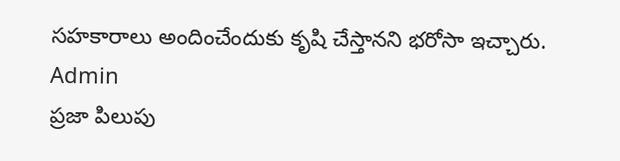సహకారాలు అందించేందుకు కృషి చేస్తానని భరోసా ఇచ్చారు.
Admin
ప్రజా పిలుపు